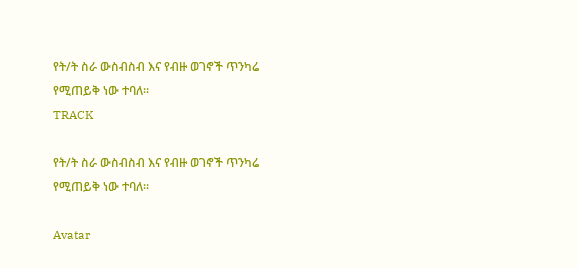የት/ት ስራ ውስብስብ እና የብዙ ወገኖች ጥንካሬ የሚጠይቅ ነው ተባለ፡፡
TRACK

የት/ት ስራ ውስብስብ እና የብዙ ወገኖች ጥንካሬ የሚጠይቅ ነው ተባለ፡፡

Avatar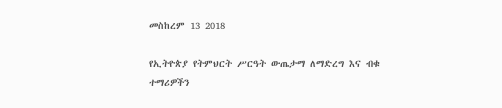መስከረም 13 2018

የኢትዮጵያ የትምህርት ሥርዓት ውጤታማ ለማድረግ እና ብቁ ተማሪዎችን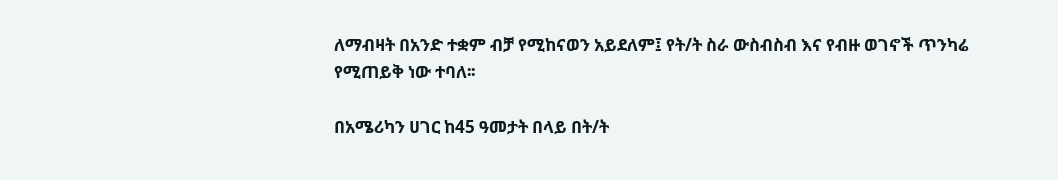ለማብዛት በአንድ ተቋም ብቻ የሚከናወን አይደለም፤ የት/ት ስራ ውስብስብ እና የብዙ ወገኖች ጥንካሬ የሚጠይቅ ነው ተባለ፡፡

በአሜሪካን ሀገር ከ45 ዓመታት በላይ በት/ት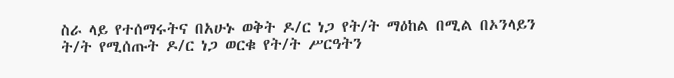ስራ ላይ የተሰማሩትና በአሁኑ ወቅት ዶ/ር ነጋ የት/ት ማዕከል በሚል በኦንላይን ት/ት የሚሰጡት ዶ/ር ነጋ ወርቁ የት/ት ሥርዓትን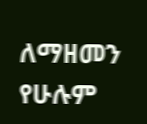ለማዘመን የሁሉም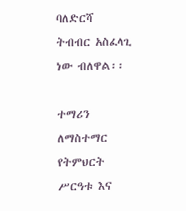ባለድርሻ ትብብር አስፈላጊ ነው ብለዋል፡፡

ተማሪን ለማስተማር የትምህርት ሥርዓቱ እና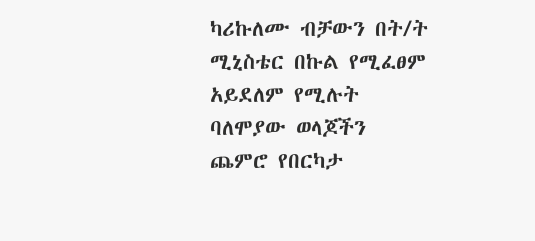ካሪኩለሙ ብቻውን በት/ት ሚኒስቴር በኩል የሚፈፀም አይደለም የሚሉት ባለሞያው ወላጆችን ጨምሮ የበርካታ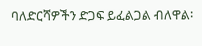ባለድርሻዎችን ድጋፍ ይፈልጋል ብለዋል፡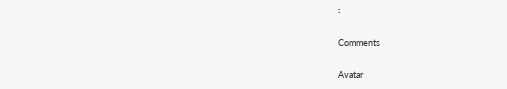፡

Comments

Avatar